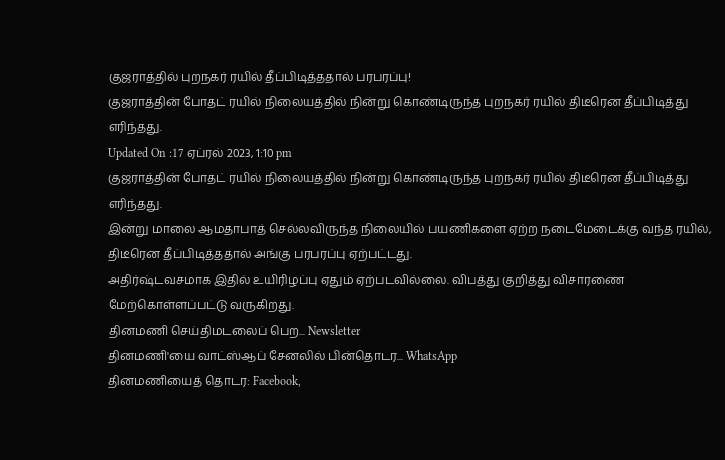குஜராத்தில் புறநகர் ரயில் தீப்பிடித்ததால் பரபரப்பு!
குஜராத்தின் போதட் ரயில் நிலையத்தில் நின்று கொண்டிருந்த புறநகர் ரயில் திடீரென தீப்பிடித்து எரிந்தது.
Updated On :17 ஏப்ரல் 2023, 1:10 pm
குஜராத்தின் போதட் ரயில் நிலையத்தில் நின்று கொண்டிருந்த புறநகர் ரயில் திடீரென தீப்பிடித்து எரிந்தது.
இன்று மாலை ஆமதாபாத் செல்லவிருந்த நிலையில் பயணிகளை ஏற்ற நடைமேடைக்கு வந்த ரயில், திடீரென தீப்பிடித்ததால் அங்கு பரபரப்பு ஏற்பட்டது.
அதிர்ஷ்டவசமாக இதில் உயிரிழப்பு ஏதும் ஏற்படவில்லை. விபத்து குறித்து விசாரணை மேற்கொள்ளப்பட்டு வருகிறது.
தினமணி செய்திமடலைப் பெற... Newsletter
தினமணி'யை வாட்ஸ்ஆப் சேனலில் பின்தொடர... WhatsApp
தினமணியைத் தொடர: Facebook,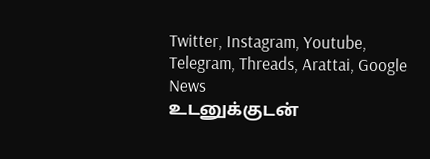Twitter, Instagram, Youtube, Telegram, Threads, Arattai, Google News
உடனுக்குடன்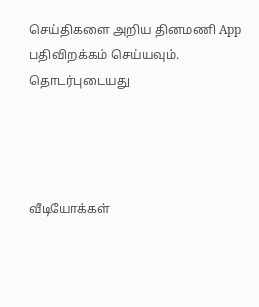செய்திகளை அறிய தினமணி App பதிவிறக்கம் செய்யவும்.
தொடர்புடையது




வீடியோக்கள்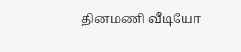தினமணி வீடியோ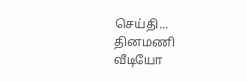செய்தி...
தினமணி வீடியோ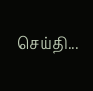செய்தி...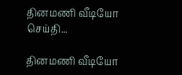தினமணி வீடியோ செய்தி...

தினமணி வீடியோ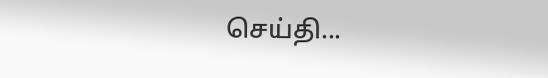செய்தி...